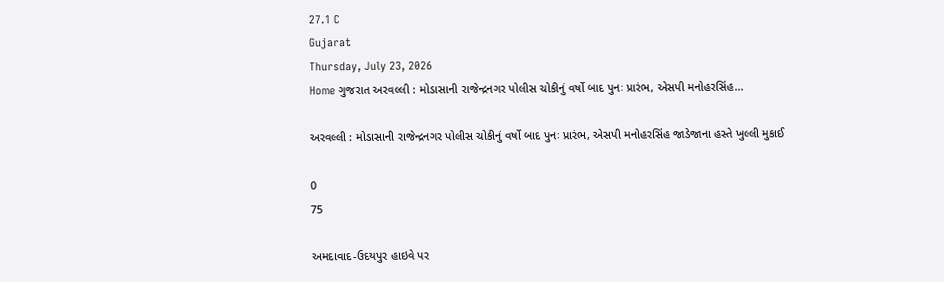27.1 C
Gujarat
Thursday, July 23, 2026
Home ગુજરાત અરવલ્લી : મોડાસાની રાજેન્દ્રનગર પોલીસ ચોકીનું વર્ષો બાદ પુનઃ પ્રારંભ, એસપી મનોહરસિંહ...

અરવલ્લી : મોડાસાની રાજેન્દ્રનગર પોલીસ ચોકીનું વર્ષો બાદ પુનઃ પ્રારંભ, એસપી મનોહરસિંહ જાડેજાના હસ્તે ખુલ્લી મુકાઈ

0
75

અમદાવાદ-ઉદયપુર હાઇવે પર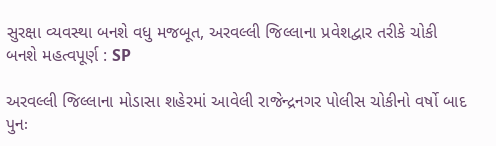સુરક્ષા વ્યવસ્થા બનશે વધુ મજબૂત, અરવલ્લી જિલ્લાના પ્રવેશદ્વાર તરીકે ચોકી બનશે મહત્વપૂર્ણ : SP

અરવલ્લી જિલ્લાના મોડાસા શહેરમાં આવેલી રાજેન્દ્રનગર પોલીસ ચોકીનો વર્ષો બાદ પુનઃ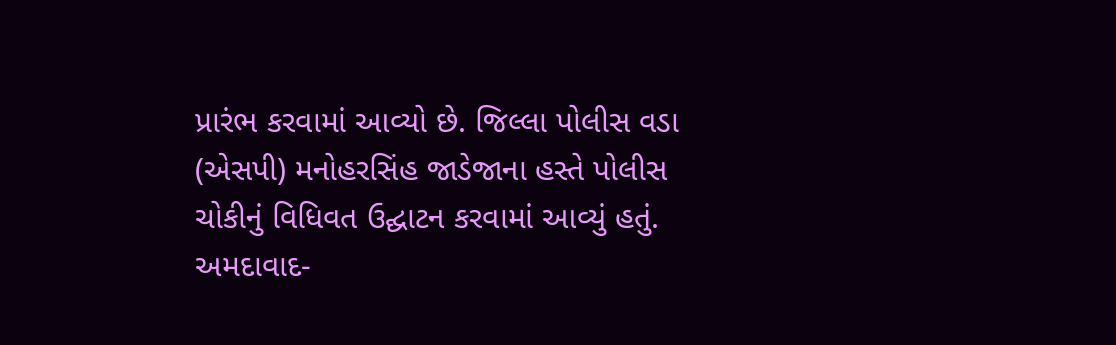પ્રારંભ કરવામાં આવ્યો છે. જિલ્લા પોલીસ વડા (એસપી) મનોહરસિંહ જાડેજાના હસ્તે પોલીસ ચોકીનું વિધિવત ઉદ્ઘાટન કરવામાં આવ્યું હતું.
અમદાવાદ-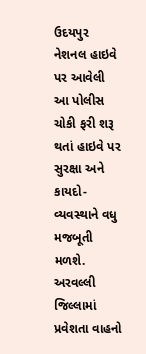ઉદયપુર નેશનલ હાઇવે પર આવેલી આ પોલીસ ચોકી ફરી શરૂ થતાં હાઇવે પર સુરક્ષા અને કાયદો-વ્યવસ્થાને વધુ મજબૂતી મળશે. અરવલ્લી જિલ્લામાં પ્રવેશતા વાહનો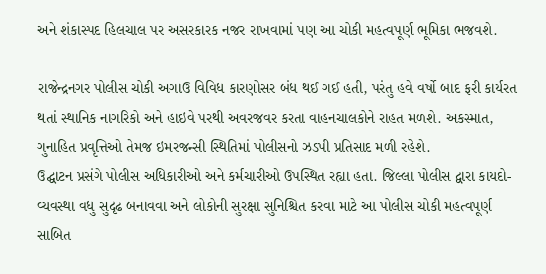અને શંકાસ્પદ હિલચાલ પર અસરકારક નજર રાખવામાં પણ આ ચોકી મહત્વપૂર્ણ ભૂમિકા ભજવશે.

રાજેન્દ્રનગર પોલીસ ચોકી અગાઉ વિવિધ કારણોસર બંધ થઈ ગઈ હતી, પરંતુ હવે વર્ષો બાદ ફરી કાર્યરત થતાં સ્થાનિક નાગરિકો અને હાઇવે પરથી અવરજવર કરતા વાહનચાલકોને રાહત મળશે. અકસ્માત, ગુનાહિત પ્રવૃત્તિઓ તેમજ ઇમરજન્સી સ્થિતિમાં પોલીસનો ઝડપી પ્રતિસાદ મળી રહેશે.
ઉદ્ઘાટન પ્રસંગે પોલીસ અધિકારીઓ અને કર્મચારીઓ ઉપસ્થિત રહ્યા હતા. જિલ્લા પોલીસ દ્વારા કાયદો-વ્યવસ્થા વધુ સુદૃઢ બનાવવા અને લોકોની સુરક્ષા સુનિશ્ચિત કરવા માટે આ પોલીસ ચોકી મહત્વપૂર્ણ સાબિત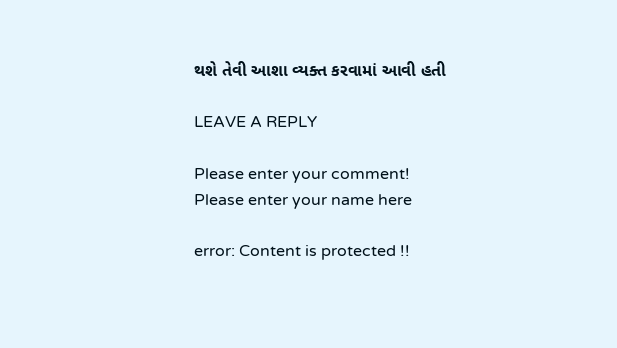થશે તેવી આશા વ્યક્ત કરવામાં આવી હતી

LEAVE A REPLY

Please enter your comment!
Please enter your name here

error: Content is protected !!